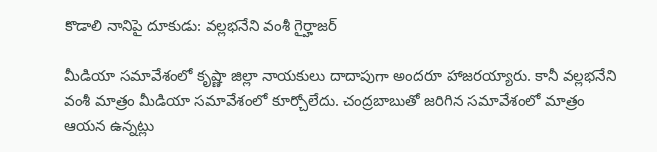కొడాలి నానిపై దూకుడు: వల్లభనేని వంశీ గైర్హాజర్

మీడియా సమావేశంలో కృష్ణా జిల్లా నాయకులు దాదాపుగా అందరూ హాజరయ్యారు. కానీ వల్లభనేని వంశీ మాత్రం మీడియా సమావేశంలో కూర్చోలేదు. చంద్రబాబుతో జరిగిన సమావేశంలో మాత్రం ఆయన ఉన్నట్లు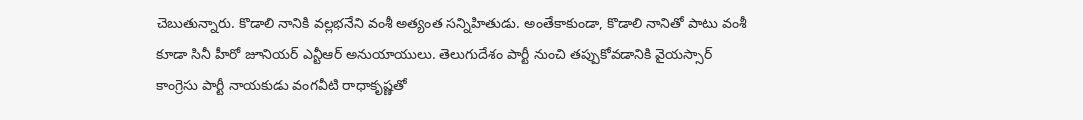చెబుతున్నారు. కొడాలి నానికి వల్లభనేని వంశీ అత్యంత సన్నిహితుడు. అంతేకాకుండా, కొడాలి నానితో పాటు వంశీ కూడా సినీ హీరో జూనియర్ ఎన్టీఆర్ అనుయాయులు. తెలుగుదేశం పార్టీ నుంచి తప్పుకోవడానికి వైయస్సార్ కాంగ్రెసు పార్టీ నాయకుడు వంగవీటి రాధాకృష్ణతో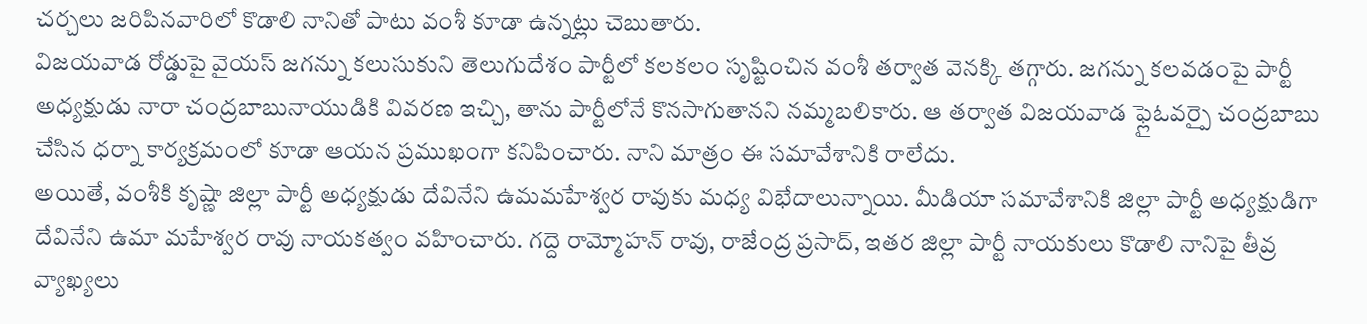చర్చలు జరిపినవారిలో కొడాలి నానితో పాటు వంశీ కూడా ఉన్నట్లు చెబుతారు.
విజయవాడ రోడ్డుపై వైయస్ జగన్ను కలుసుకుని తెలుగుదేశం పార్టీలో కలకలం సృష్టించిన వంశీ తర్వాత వెనక్కి తగ్గారు. జగన్ను కలవడంపై పార్టీ అధ్యక్షుడు నారా చంద్రబాబునాయుడికి వివరణ ఇచ్చి, తాను పార్టీలోనే కొనసాగుతానని నమ్మబలికారు. ఆ తర్వాత విజయవాడ ఫ్లైఓవర్పై చంద్రబాబు చేసిన ధర్నా కార్యక్రమంలో కూడా ఆయన ప్రముఖంగా కనిపించారు. నాని మాత్రం ఈ సమావేశానికి రాలేదు.
అయితే, వంశీకి కృష్ణా జిల్లా పార్టీ అధ్యక్షుడు దేవినేని ఉమమహేశ్వర రావుకు మధ్య విభేదాలున్నాయి. మీడియా సమావేశానికి జిల్లా పార్టీ అధ్యక్షుడిగా దేవినేని ఉమా మహేశ్వర రావు నాయకత్వం వహించారు. గద్దె రామ్మోహన్ రావు, రాజేంద్ర ప్రసాద్, ఇతర జిల్లా పార్టీ నాయకులు కొడాలి నానిపై తీవ్ర వ్యాఖ్యలు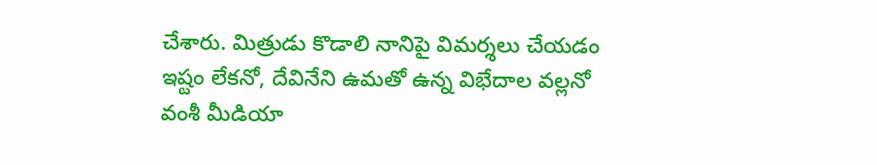చేశారు. మిత్రుడు కొడాలి నానిపై విమర్శలు చేయడం ఇష్టం లేకనో, దేవినేని ఉమతో ఉన్న విభేదాల వల్లనో వంశీ మీడియా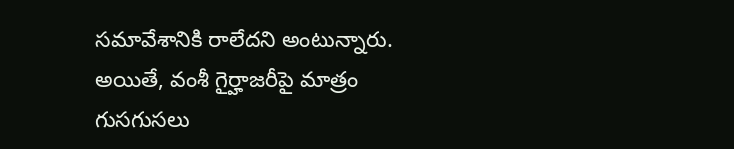సమావేశానికి రాలేదని అంటున్నారు. అయితే, వంశీ గైర్హాజరీపై మాత్రం గుసగుసలు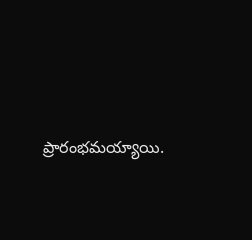ప్రారంభమయ్యాయి.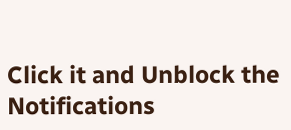Click it and Unblock the Notifications